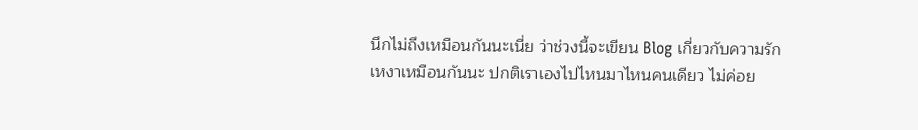นึกไม่ถึงเหมือนกันนะเนี่ย ว่าช่วงนี้จะเขียน Blog เกี่ยวกับความรัก
เหงาเหมือนกันนะ ปกติเราเองไปไหนมาไหนคนเดียว ไม่ค่อย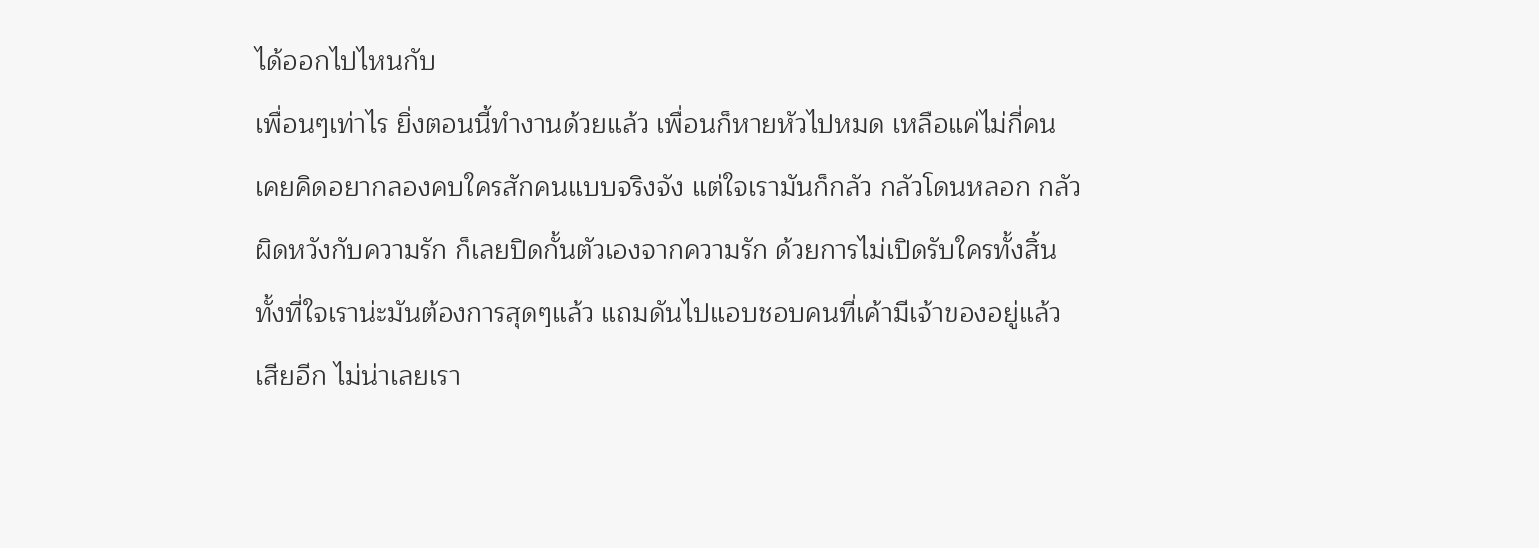ได้ออกไปไหนกับ
เพื่อนๆเท่าไร ยิ่งตอนนี้ทำงานด้วยแล้ว เพื่อนก็หายหัวไปหมด เหลือแค่ไม่กี่คน
เคยคิดอยากลองคบใครสักคนแบบจริงจัง แต่ใจเรามันก็กลัว กลัวโดนหลอก กลัว
ผิดหวังกับความรัก ก็เลยปิดกั้นตัวเองจากความรัก ด้วยการไม่เปิดรับใครทั้งสิ้น
ทั้งที่ใจเราน่ะมันต้องการสุดๆแล้ว แถมดันไปแอบชอบคนที่เค้ามีเจ้าของอยู่แล้ว
เสียอีก ไม่น่าเลยเรา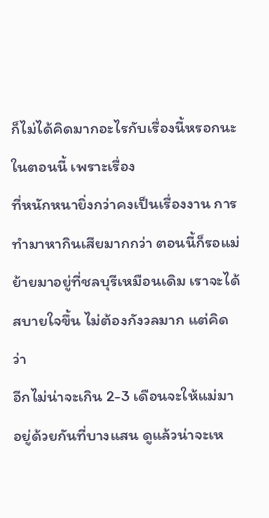ก็ไม่ได้คิดมากอะไรกับเรื่องนี้หรอกนะในตอนนี้ เพราะเรื่อง
ที่หนักหนายิ่งกว่าคงเป็นเรื่องงาน การทำมาหากินเสียมากกว่า ตอนนี้ก็รอแม่
ย้ายมาอยู่ที่ชลบุรีเหมือนเดิม เราจะได้สบายใจขึ้น ไม่ต้องกังวลมาก แต่คิดว่า
อีกไม่น่าจะเกิน 2-3 เดือนจะให้แม่มาอยู่ด้วยกันที่บางแสน ดูแล้วน่าจะเห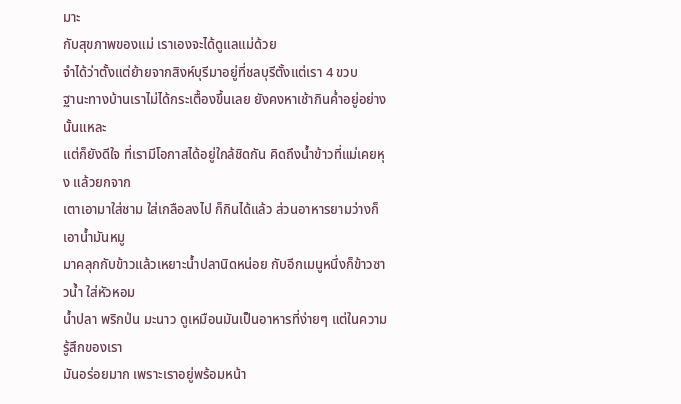มาะ
กับสุขภาพของแม่ เราเองจะได้ดูแลแม่ด้วย
จำได้ว่าตั้งแต่ย้ายจากสิงห์บุรีมาอยู่ที่ชลบุรีตั้งแต่เรา 4 ขวบ
ฐานะทางบ้านเราไม่ได้กระเตื้องขึ้นเลย ยังคงหาเช้ากินค่ำอยู่อย่างนั้นแหละ
แต่ก็ยังดีใจ ที่เรามีโอกาสได้อยู่ใกล้ชิดกัน คิดถึงน้ำข้าวที่แม่เคยหุง แล้วยกจาก
เตาเอามาใส่ชาม ใส่เกลือลงไป ก็กินได้แล้ว ส่วนอาหารยามว่างก็เอาน้ำมันหมู
มาคลุกกับข้าวแล้วเหยาะน้ำปลานิดหน่อย กับอีกเมนูหนึ่งก็ข้าวซาวน้ำ ใส่หัวหอม
น้ำปลา พริกป่น มะนาว ดูเหมือนมันเป็นอาหารที่ง่ายๆ แต่ในความรู้สึกของเรา
มันอร่อยมาก เพราะเราอยู่พร้อมหน้า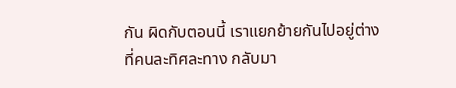กัน ผิดกับตอนนี้ เราแยกย้ายกันไปอยู่ต่าง
ที่คนละทิศละทาง กลับมา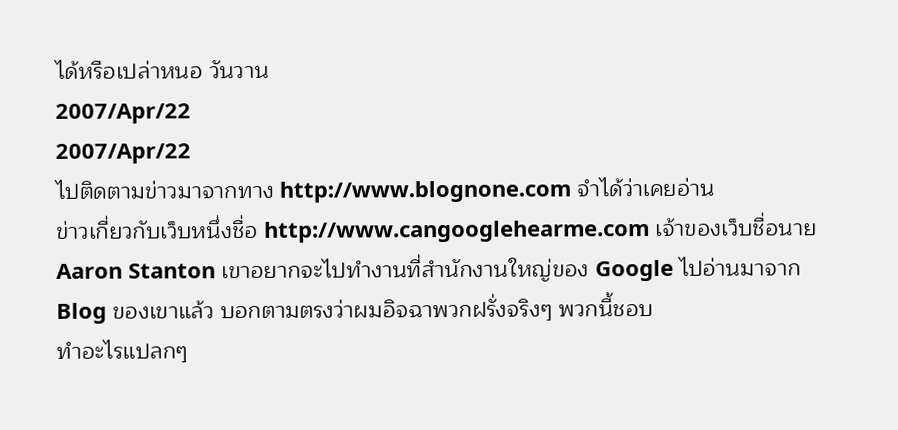ได้หรือเปล่าหนอ วันวาน
2007/Apr/22
2007/Apr/22
ไปติดตามข่าวมาจากทาง http://www.blognone.com จำได้ว่าเคยอ่าน
ข่าวเกี่ยวกับเว็บหนึ่งชื่อ http://www.cangooglehearme.com เจ้าของเว็บชื่อนาย
Aaron Stanton เขาอยากจะไปทำงานที่สำนักงานใหญ่ของ Google ไปอ่านมาจาก
Blog ของเขาแล้ว บอกตามตรงว่าผมอิจฉาพวกฝรั่งจริงๆ พวกนี้ชอบ
ทำอะไรแปลกๆ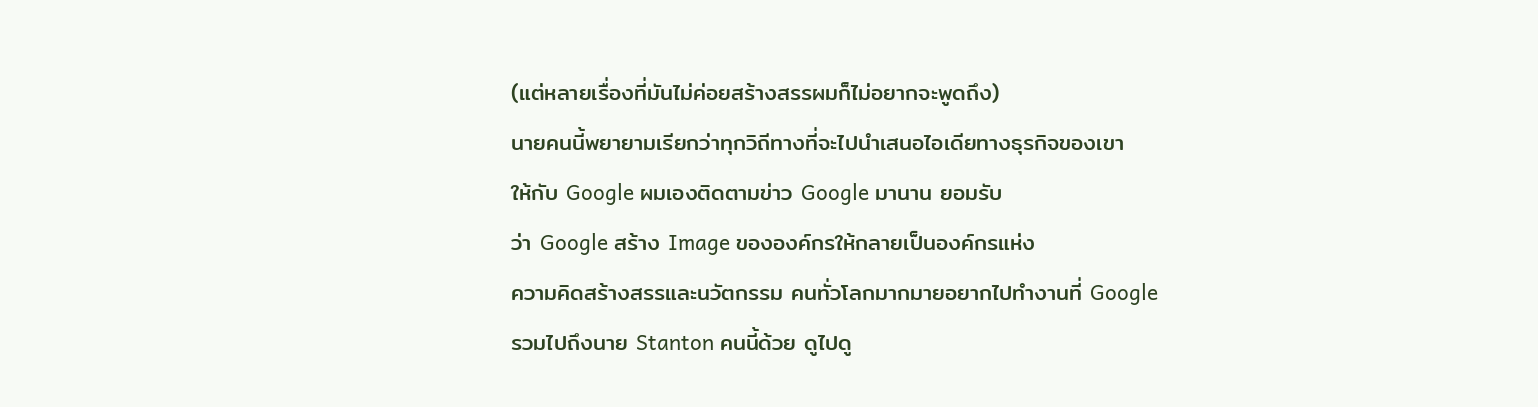(แต่หลายเรื่องที่มันไม่ค่อยสร้างสรรผมก็ไม่อยากจะพูดถึง)
นายคนนี้พยายามเรียกว่าทุกวิถีทางที่จะไปนำเสนอไอเดียทางธุรกิจของเขา
ให้กับ Google ผมเองติดตามข่าว Google มานาน ยอมรับ
ว่า Google สร้าง Image ขององค์กรให้กลายเป็นองค์กรแห่ง
ความคิดสร้างสรรและนวัตกรรม คนทั่วโลกมากมายอยากไปทำงานที่ Google
รวมไปถึงนาย Stanton คนนี้ด้วย ดูไปดู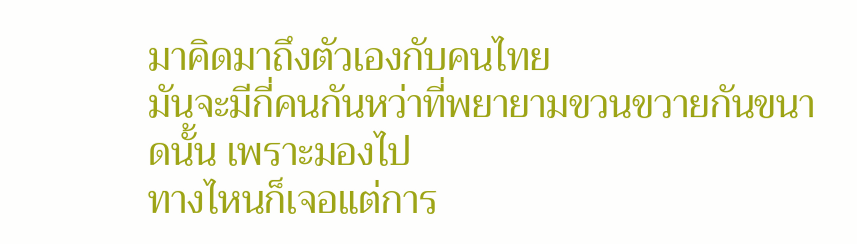มาคิดมาถึงตัวเองกับคนไทย
มันจะมีกี่คนกันหว่าที่พยายามขวนขวายกันขนาดนั้น เพราะมองไป
ทางไหนก็เจอแต่การ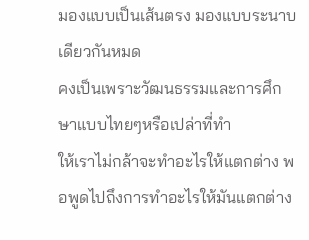มองแบบเป็นเส้นตรง มองแบบระนาบเดียวกันหมด
คงเป็นเพราะวัฒนธรรมและการศึกษาแบบไทยๆหรือเปล่าที่ทำ
ให้เราไม่กล้าจะทำอะไรให้แตกต่าง พอพูดไปถึงการทำอะไรให้มันแตกต่าง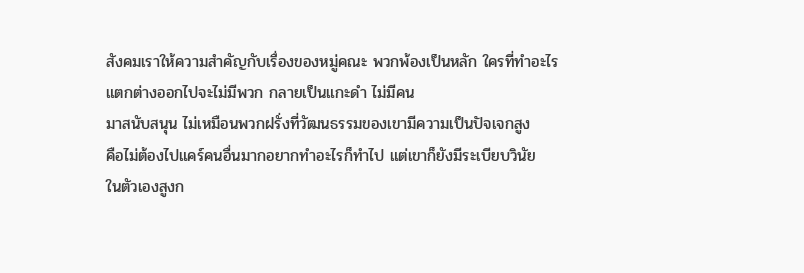สังคมเราให้ความสำคัญกับเรื่องของหมู่คณะ พวกพ้องเป็นหลัก ใครที่ทำอะไร
แตกต่างออกไปจะไม่มีพวก กลายเป็นแกะดำ ไม่มีคน
มาสนับสนุน ไม่เหมือนพวกฝรั่งที่วัฒนธรรมของเขามีความเป็นปัจเจกสูง
คือไม่ต้องไปแคร์คนอื่นมากอยากทำอะไรก็ทำไป แต่เขาก็ยังมีระเบียบวินัย
ในตัวเองสูงก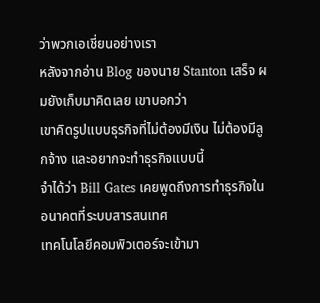ว่าพวกเอเชี่ยนอย่างเรา
หลังจากอ่าน Blog ของนาย Stanton เสร็จ ผมยังเก็บมาคิดเลย เขาบอกว่า
เขาคิดรูปแบบธุรกิจที่ไม่ต้องมีเงิน ไม่ต้องมีลูกจ้าง และอยากจะทำธุรกิจแบบนี้
จำได้ว่า Bill Gates เคยพูดถึงการทำธุรกิจในอนาคตที่ระบบสารสนเทศ
เทคโนโลยีคอมพิวเตอร์จะเข้ามา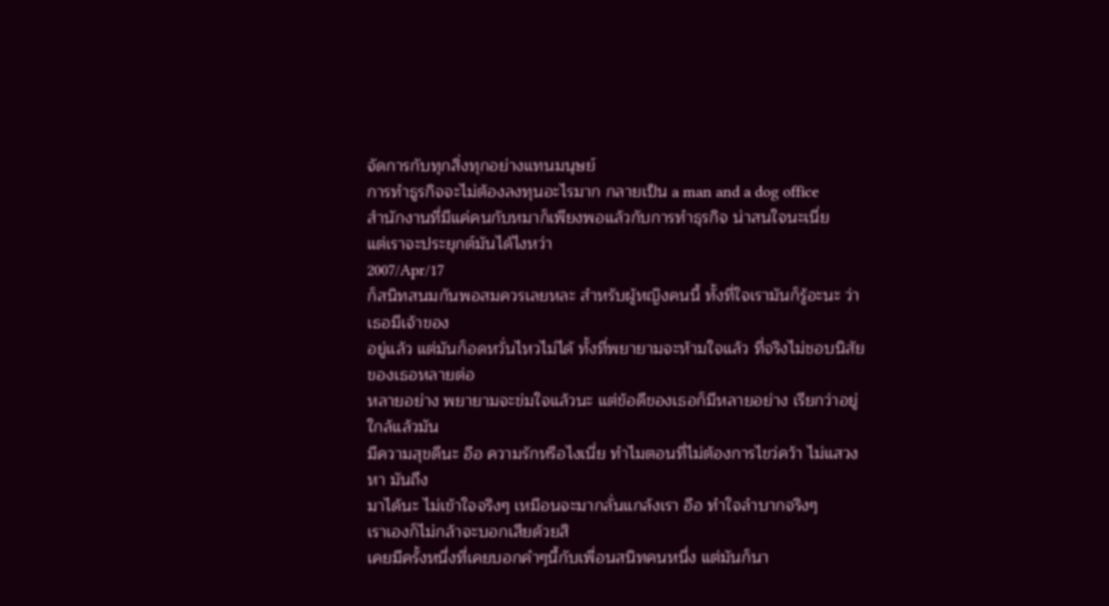จัดการกับทุกสิ่งทุกอย่างแทนมนุษย์
การทำธูรกิจจะไม่ต้องลงทุนอะไรมาก กลายเป็น a man and a dog office
สำนักงานที่มีแค่คนกับหมาก็เพียงพอแล้วกับการทำธุรกิจ น่าสนใจนะเนี่ย
แต่เราจะประยุกต์มันได้ไงหว่า
2007/Apr/17
ก็สนิทสนมกันพอสมควรเลยหละ สำหรับผู้หญิงคนนี้ ทั้งที่ใจเรามันก็รู้อะนะ ว่าเธอมีเจ้าของ
อยู่แล้ว แต่มันก็อดหวั่นไหวไม่ได้ ทั้งที่พยายามจะห้ามใจแล้ว ที่จริงไม่ชอบนิสัยของเธอหลายต่อ
หลายอย่าง พยายามจะข่มใจแล้วนะ แต่ข้อดีของเธอก็มีหลายอย่าง เรียกว่าอยู่ใกล้แล้วมัน
มีความสุขดีนะ อือ ความรักหรือไงเนี่ย ทำไมตอนที่ไม่ต้องการไขว่คว้า ไม่แสวงหา มันถึง
มาได้นะ ไม่เข้าใจจริงๆ เหมือนจะมากลั่นแกล้งเรา อือ ทำใจลำบากจริงๆ
เราเองก็ไม่กล้าจะบอกเสียด้วยสิ
เคยมีครั้งหนึ่งที่เคยบอกคำๆนี้กับเพื่อนสนิทคนหนึ่ง แต่มันก็นา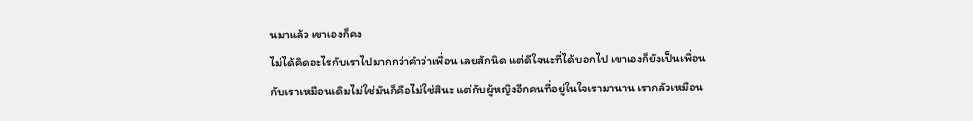นมาแล้ว เขาเองก็คง
ไม่ได้คิดอะไรกับเราไปมากกว่าคำว่าเพื่อน เลยสักนิด แต่ดีใจนะที่ได้บอกไป เขาเองก็ยังเป็นเพื่อน
กับเราเหมือนเดิมไม่ใช่มันก็คือไม่ใช่สินะ แต่กับผู้หญิงอีกคนที่อยู่ในใจเรามานาน เรากลัวเหมือน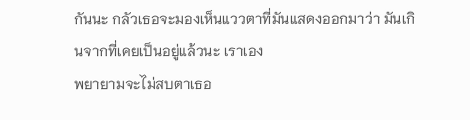กันนะ กลัวเธอจะมองเห็นแววตาที่มันแสดงออกมาว่า มันเกินจากที่เคยเป็นอยู่แล้วนะ เราเอง
พยายามจะไม่สบตาเธอ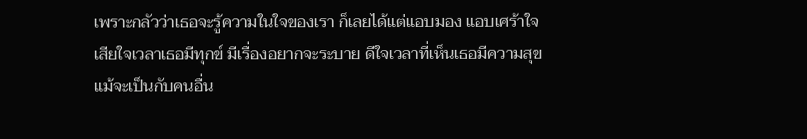เพราะกลัวว่าเธอจะรู้ความในใจของเรา ก็เลยได้แต่แอบมอง แอบเศร้าใจ
เสียใจเวลาเธอมีทุกข์ มีเรื่องอยากจะระบาย ดีใจเวลาที่เห็นเธอมีความสุข แม้จะเป็นกับคนอื่น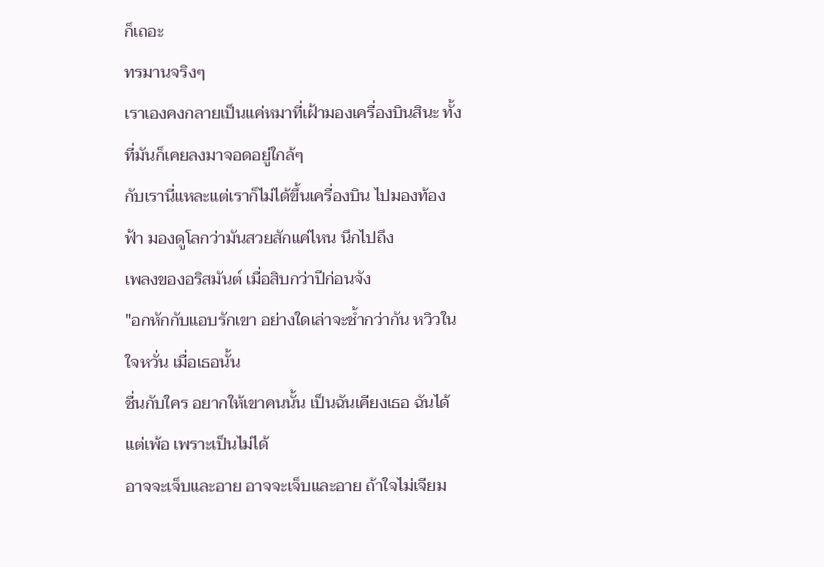ก็เถอะ
ทรมานจริงๆ
เราเองคงกลายเป็นแค่หมาที่เฝ้ามองเครื่องบินสินะ ทั้งที่มันก็เคยลงมาจอดอยู่ใกล้ๆ
กับเรานี่แหละแต่เราก็ไม่ได้ขึ้นเครื่องบิน ไปมองท้องฟ้า มองดูโลกว่ามันสวยสักแค่ไหน นึกไปถึง
เพลงของอริสมันต์ เมื่อสิบกว่าปีก่อนจัง
"อกหักกับแอบรักเขา อย่างใดเล่าจะช้ำกว่ากัน หวิวในใจหวั่น เมื่อเธอนั้น
ชื่นกับใคร อยากให้เขาคนนั้น เป็นฉันเคียงเธอ ฉันได้แต่เพ้อ เพราะเป็นไม่ได้
อาจจะเจ็บและอาย อาจจะเจ็บและอาย ถ้าใจไม่เจียม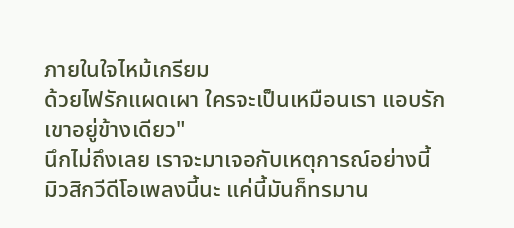ภายในใจไหม้เกรียม
ด้วยไฟรักแผดเผา ใครจะเป็นเหมือนเรา แอบรักเขาอยู่ข้างเดียว"
นึกไม่ถึงเลย เราจะมาเจอกับเหตุการณ์อย่างนี้
มิวสิกวีดีโอเพลงนี้นะ แค่นี้มันก็ทรมาน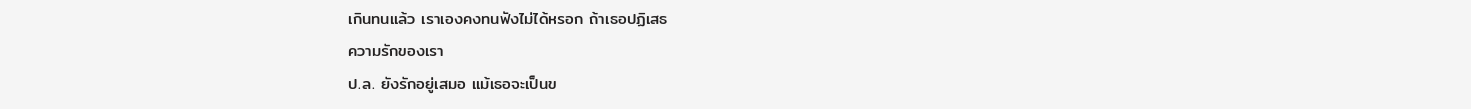เกินทนแล้ว เราเองคงทนฟังไม่ได้หรอก ถ้าเธอปฏิเสธ
ความรักของเรา
ป.ล. ยังรักอยู่เสมอ แม้เธอจะเป็นข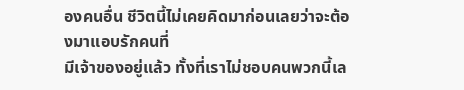องคนอื่น ชีวิตนี้ไม่เคยคิดมาก่อนเลยว่าจะต้องมาแอบรักคนที่
มีเจ้าของอยู่แล้ว ทั้งที่เราไม่ชอบคนพวกนี้เล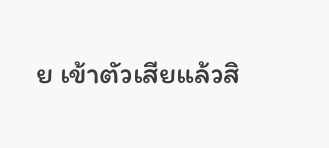ย เข้าตัวเสียแล้วสิ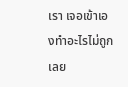เรา เจอเข้าเองทำอะไรไม่ถูกเลย